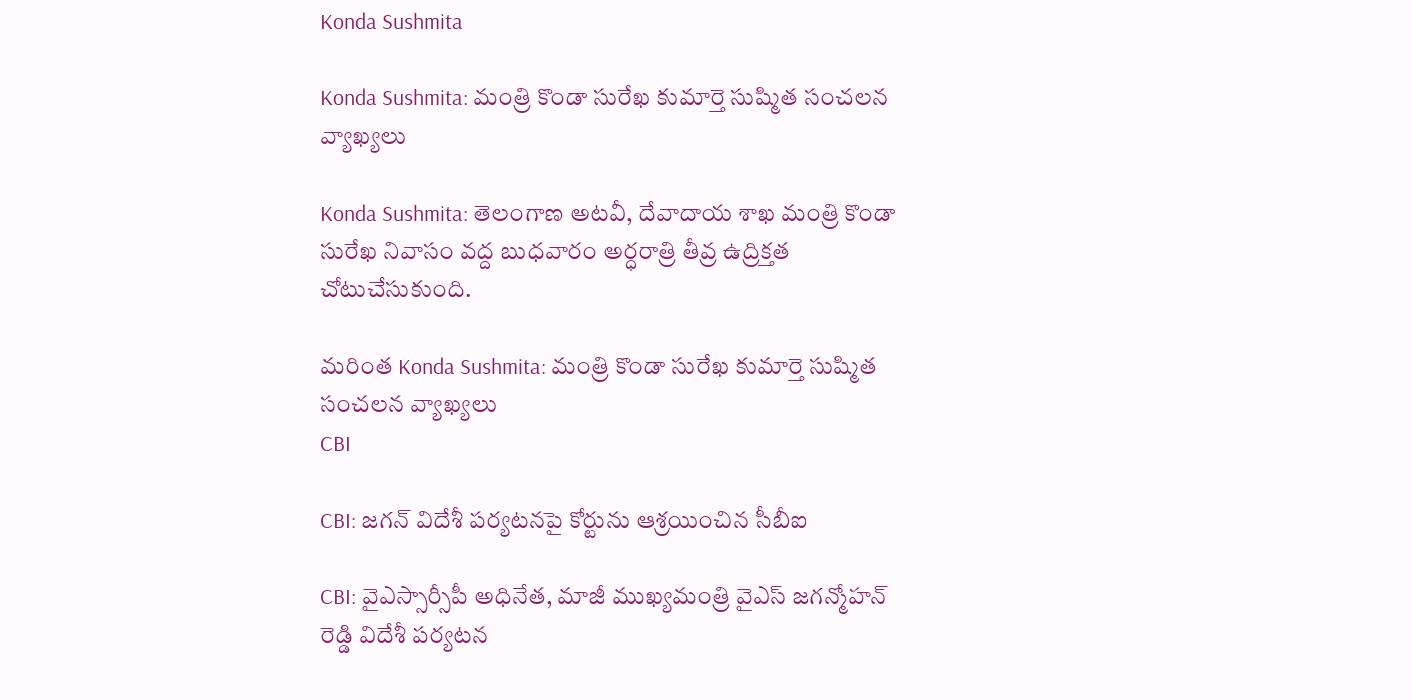Konda Sushmita

Konda Sushmita: మంత్రి కొండా సురేఖ కుమార్తె సుష్మిత సంచలన వ్యాఖ్యలు

Konda Sushmita: తెలంగాణ అటవీ, దేవాదాయ శాఖ మంత్రి కొండా సురేఖ నివాసం వద్ద బుధవారం అర్ధరాత్రి తీవ్ర ఉద్రిక్తత చోటుచేసుకుంది.

మరింత Konda Sushmita: మంత్రి కొండా సురేఖ కుమార్తె సుష్మిత సంచలన వ్యాఖ్యలు
CBI

CBI: జగన్ విదేశీ పర్యటనపై కోర్టును ఆశ్రయించిన సీబీఐ

CBI: వైఎస్సార్సీపీ అధినేత, మాజీ ముఖ్యమంత్రి వైఎస్ జగన్మోహన్ రెడ్డి విదేశీ పర్యటన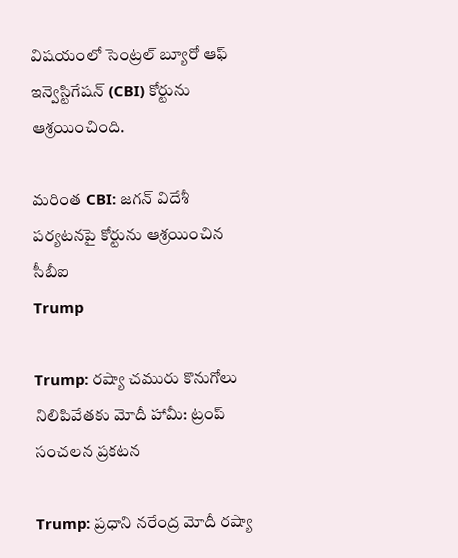విషయంలో సెంట్రల్ బ్యూరో ఆఫ్ ఇన్వెస్టిగేషన్ (CBI) కోర్టును ఆశ్రయించింది.

మరింత CBI: జగన్ విదేశీ పర్యటనపై కోర్టును ఆశ్రయించిన సీబీఐ
Trump

Trump: రష్యా చమురు కొనుగోలు నిలిపివేతకు మోదీ హామీ: ట్రంప్ సంచలన ప్రకటన

Trump: ప్రధాని నరేంద్ర మోదీ రష్యా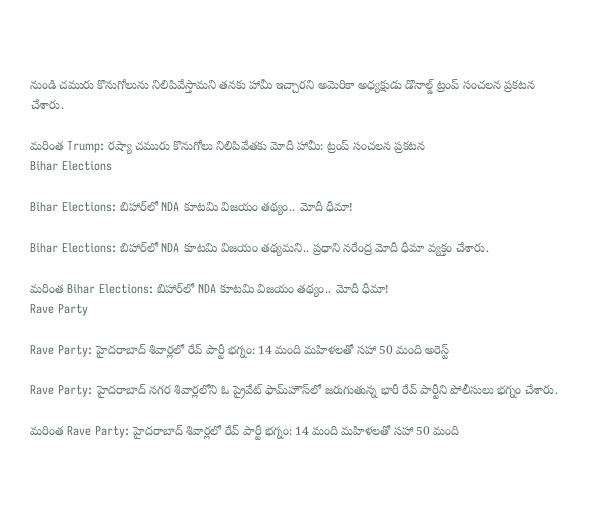నుండి చమురు కొనుగోలును నిలిపివేస్తామని తనకు హామీ ఇచ్చారని అమెరికా అధ్యక్షుడు డొనాల్డ్ ట్రంప్ సంచలన ప్రకటన చేశారు.

మరింత Trump: రష్యా చమురు కొనుగోలు నిలిపివేతకు మోదీ హామీ: ట్రంప్ సంచలన ప్రకటన
Bihar Elections

Bihar Elections: బిహార్‌లో NDA కూటమి విజయం తథ్యం.. మోదీ ధీమా!

Bihar Elections: బిహార్‌లో NDA కూటమి విజయం తథ్యమని.. ప్రధాని నరేంద్ర మోదీ ధీమా వ్యక్తం చేశారు.

మరింత Bihar Elections: బిహార్‌లో NDA కూటమి విజయం తథ్యం.. మోదీ ధీమా!
Rave Party

Rave Party: హైదరాబాద్ శివార్లలో రేవ్ పార్టీ భగ్నం: 14 మంది మహిళలతో సహా 50 మంది అరెస్ట్

Rave Party: హైదరాబాద్ నగర శివార్లలోని ఓ ప్రైవేట్ ఫామ్‌హౌస్‌లో జరుగుతున్న భారీ రేవ్ పార్టీని పోలీసులు భగ్నం చేశారు.

మరింత Rave Party: హైదరాబాద్ శివార్లలో రేవ్ పార్టీ భగ్నం: 14 మంది మహిళలతో సహా 50 మంది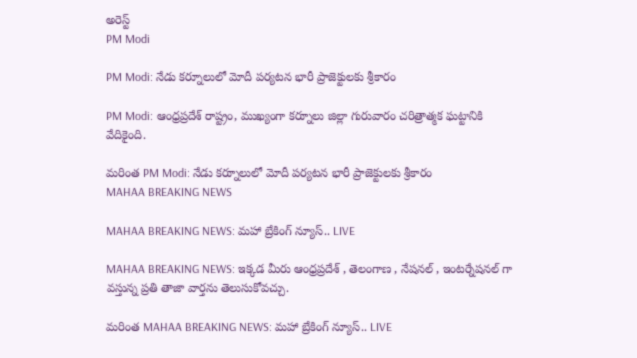అరెస్ట్
PM Modi

PM Modi: నేడు కర్నూలులో మోదీ పర్యటన భారీ ప్రాజెక్టులకు శ్రీకారం

PM Modi: ఆంధ్రప్రదేశ్ రాష్ట్రం, ముఖ్యంగా కర్నూలు జిల్లా గురువారం చరిత్రాత్మక ఘట్టానికి వేదికైంది.

మరింత PM Modi: నేడు కర్నూలులో మోదీ పర్యటన భారీ ప్రాజెక్టులకు శ్రీకారం
MAHAA BREAKING NEWS

MAHAA BREAKING NEWS: మహా బ్రేకింగ్ న్యూస్.. LIVE

MAHAA BREAKING NEWS: ఇక్కడ మీరు ఆంధ్రప్రదేశ్ , తెలంగాణ , నేషనల్ , ఇంటర్నేషనల్ గా వస్తున్న ప్రతి తాజా వార్తను తెలుసుకోవచ్చు.

మరింత MAHAA BREAKING NEWS: మహా బ్రేకింగ్ న్యూస్.. LIVE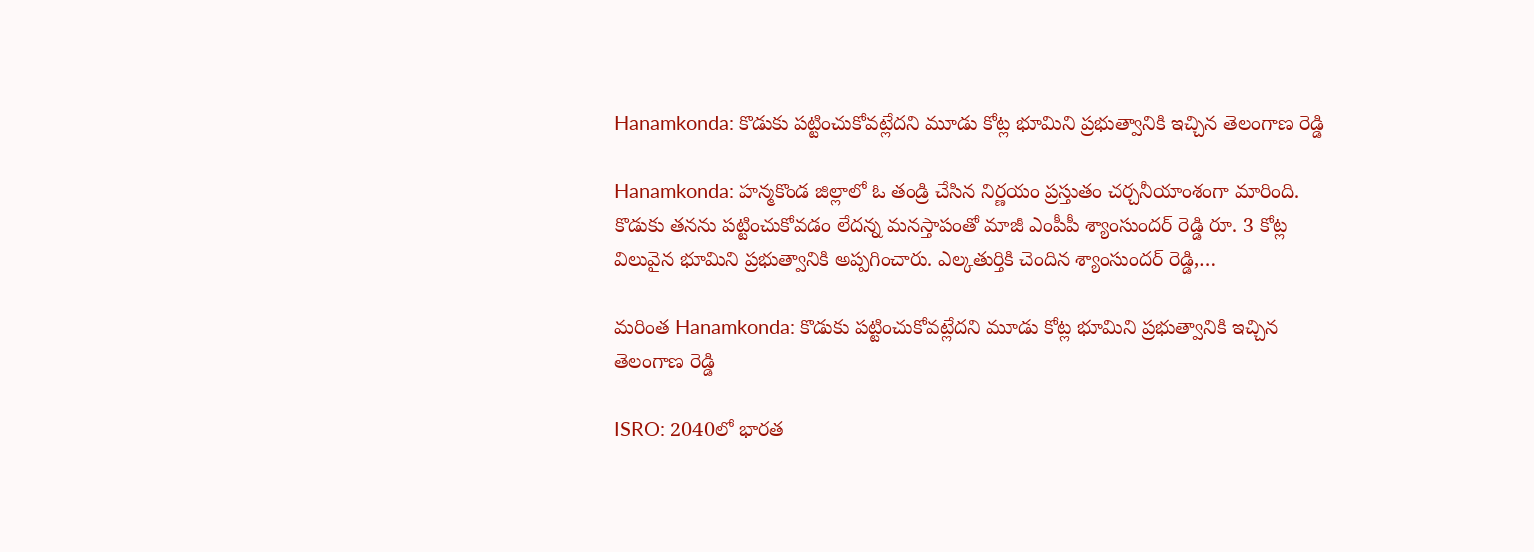Hanamkonda: కొడుకు పట్టించుకోవట్లేదని మూడు కోట్ల భూమిని ప్రభుత్వానికి ఇచ్చిన తెలంగాణ రెడ్డి

Hanamkonda: హన్మకొండ జిల్లాలో ఓ తండ్రి చేసిన నిర్ణయం ప్రస్తుతం చర్చనీయాంశంగా మారింది. కొడుకు తనను పట్టించుకోవడం లేదన్న మనస్తాపంతో మాజీ ఎంపీపీ శ్యాంసుందర్ రెడ్డి రూ. 3 కోట్ల విలువైన భూమిని ప్రభుత్వానికి అప్పగించారు. ఎల్కతుర్తికి చెందిన శ్యాంసుందర్ రెడ్డి,…

మరింత Hanamkonda: కొడుకు పట్టించుకోవట్లేదని మూడు కోట్ల భూమిని ప్రభుత్వానికి ఇచ్చిన తెలంగాణ రెడ్డి

ISRO: 2040లో భారత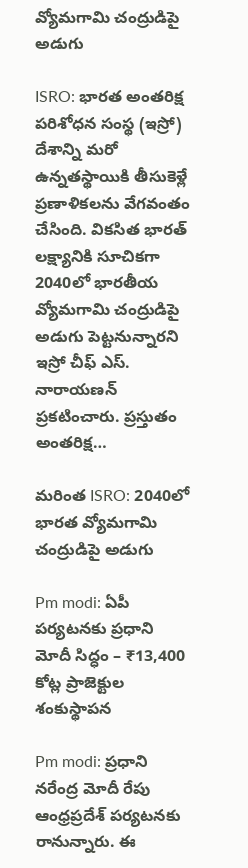వ్యోమగామి చంద్రుడిపై అడుగు

ISRO: భారత అంతరిక్ష పరిశోధన సంస్థ (ఇస్రో) దేశాన్ని మరో ఉన్నతస్థాయికి తీసుకెళ్లే ప్రణాళికలను వేగవంతం చేసింది. వికసిత భారత్ లక్ష్యానికి సూచికగా 2040లో భారతీయ వ్యోమగామి చంద్రుడిపై అడుగు పెట్టనున్నారని ఇస్రో చీఫ్ ఎస్. నారాయణన్ ప్రకటించారు. ప్రస్తుతం అంతరిక్ష…

మరింత ISRO: 2040లో భారత వ్యోమగామి చంద్రుడిపై అడుగు

Pm modi: ఏపీ పర్యటనకు ప్రధాని మోదీ సిద్ధం – ₹13,400 కోట్ల ప్రాజెక్టుల శంకుస్థాపన

Pm modi: ప్రధాని నరేంద్ర మోదీ రేపు ఆంధ్రప్రదేశ్ పర్యటనకు రానున్నారు. ఈ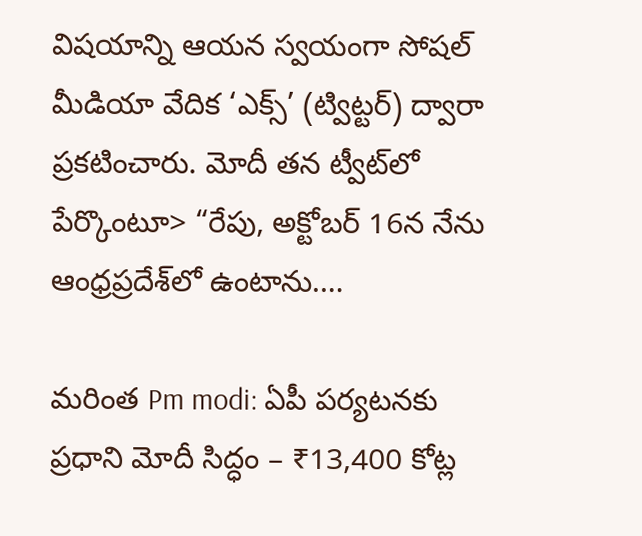విషయాన్ని ఆయన స్వయంగా సోషల్ మీడియా వేదిక ‘ఎక్స్‌’ (ట్విట్టర్) ద్వారా ప్రకటించారు. మోదీ తన ట్వీట్‌లో పేర్కొంటూ> “రేపు, అక్టోబర్ 16న నేను ఆంధ్రప్రదేశ్‌లో ఉంటాను.…

మరింత Pm modi: ఏపీ పర్యటనకు ప్రధాని మోదీ సిద్ధం – ₹13,400 కోట్ల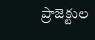ప్రాజెక్టుల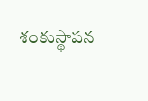శంకుస్థాపన